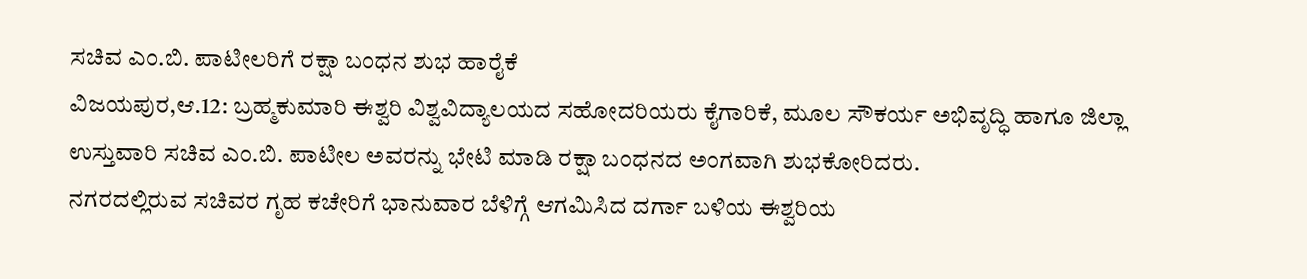ಸಚಿವ ಎಂ.ಬಿ. ಪಾಟೀಲರಿಗೆ ರಕ್ಷಾ ಬಂಧನ ಶುಭ ಹಾರೈಕೆ
ವಿಜಯಪುರ,ಆ.12: ಬ್ರಹ್ಮಕುಮಾರಿ ಈಶ್ವರಿ ವಿಶ್ವವಿದ್ಯಾಲಯದ ಸಹೋದರಿಯರು ಕೈಗಾರಿಕೆ, ಮೂಲ ಸೌಕರ್ಯ ಅಭಿವೃದ್ಧಿ ಹಾಗೂ ಜಿಲ್ಲಾ ಉಸ್ತುವಾರಿ ಸಚಿವ ಎಂ.ಬಿ. ಪಾಟೀಲ ಅವರನ್ನು ಭೇಟಿ ಮಾಡಿ ರಕ್ಷಾ ಬಂಧನದ ಅಂಗವಾಗಿ ಶುಭಕೋರಿದರು.
ನಗರದಲ್ಲಿರುವ ಸಚಿವರ ಗೃಹ ಕಚೇರಿಗೆ ಭಾನುವಾರ ಬೆಳಿಗ್ಗೆ ಆಗಮಿಸಿದ ದರ್ಗಾ ಬಳಿಯ ಈಶ್ವರಿಯ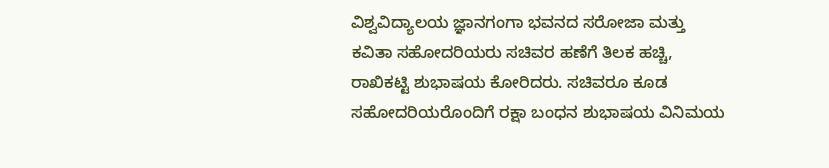ವಿಶ್ವವಿದ್ಯಾಲಯ ಜ್ಞಾನಗಂಗಾ ಭವನದ ಸರೋಜಾ ಮತ್ತು ಕವಿತಾ ಸಹೋದರಿಯರು ಸಚಿವರ ಹಣೆಗೆ ತಿಲಕ ಹಚ್ಚಿ, ರಾಖಿಕಟ್ಟಿ ಶುಭಾಷಯ ಕೋರಿದರು. ಸಚಿವರೂ ಕೂಡ ಸಹೋದರಿಯರೊಂದಿಗೆ ರಕ್ಷಾ ಬಂಧನ ಶುಭಾಷಯ ವಿನಿಮಯ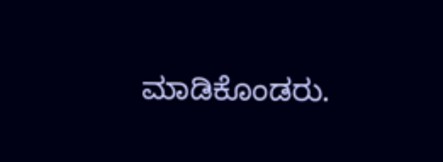ಮಾಡಿಕೊಂಡರು.